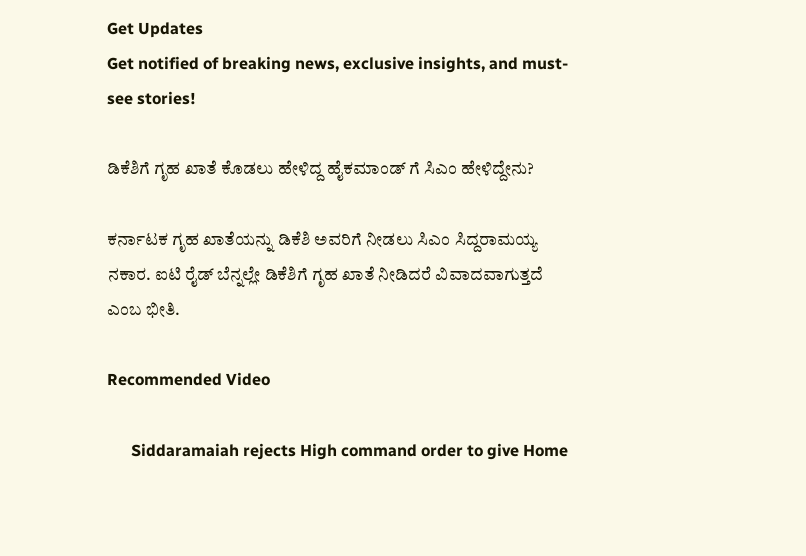Get Updates
Get notified of breaking news, exclusive insights, and must-see stories!

ಡಿಕೆಶಿಗೆ ಗೃಹ ಖಾತೆ ಕೊಡಲು ಹೇಳಿದ್ದ ಹೈಕಮಾಂಡ್ ಗೆ ಸಿಎಂ ಹೇಳಿದ್ದೇನು?

ಕರ್ನಾಟಕ ಗೃಹ ಖಾತೆಯನ್ನು ಡಿಕೆಶಿ ಅವರಿಗೆ ನೀಡಲು ಸಿಎಂ ಸಿದ್ದರಾಮಯ್ಯ ನಕಾರ. ಐಟಿ ರೈಡ್ ಬೆನ್ನಲ್ಲೇ ಡಿಕೆಶಿಗೆ ಗೃಹ ಖಾತೆ ನೀಡಿದರೆ ವಿವಾದವಾಗುತ್ತದೆ ಎಂಬ ಭೀತಿ.

Recommended Video

      Siddaramaiah rejects High command order to give Home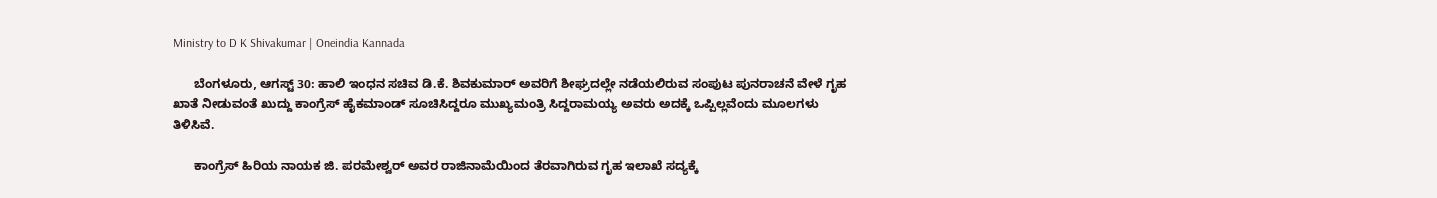Ministry to D K Shivakumar | Oneindia Kannada

      ಬೆಂಗಳೂರು, ಆಗಸ್ಟ್ 30: ಹಾಲಿ ಇಂಧನ ಸಚಿವ ಡಿ.ಕೆ. ಶಿವಕುಮಾರ್ ಅವರಿಗೆ ಶೀಘ್ರದಲ್ಲೇ ನಡೆಯಲಿರುವ ಸಂಪುಟ ಪುನರಾಚನೆ ವೇಳೆ ಗೃಹ ಖಾತೆ ನೀಡುವಂತೆ ಖುದ್ದು ಕಾಂಗ್ರೆಸ್ ಹೈಕಮಾಂಡ್ ಸೂಚಿಸಿದ್ದರೂ ಮುಖ್ಯಮಂತ್ರಿ ಸಿದ್ದರಾಮಯ್ಯ ಅವರು ಅದಕ್ಕೆ ಒಪ್ಪಿಲ್ಲವೆಂದು ಮೂಲಗಳು ತಿಳಿಸಿವೆ.

      ಕಾಂಗ್ರೆಸ್ ಹಿರಿಯ ನಾಯಕ ಜಿ. ಪರಮೇಶ್ವರ್ ಅವರ ರಾಜಿನಾಮೆಯಿಂದ ತೆರವಾಗಿರುವ ಗೃಹ ಇಲಾಖೆ ಸದ್ಯಕ್ಕೆ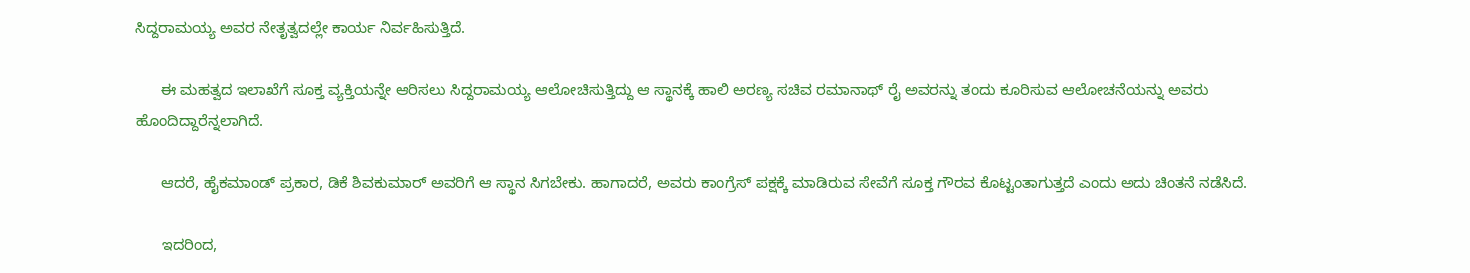ಸಿದ್ದರಾಮಯ್ಯ ಅವರ ನೇತೃತ್ವದಲ್ಲೇ ಕಾರ್ಯ ನಿರ್ವಹಿಸುತ್ತಿದೆ.

      ಈ ಮಹತ್ವದ ಇಲಾಖೆಗೆ ಸೂಕ್ತ ವ್ಯಕ್ತಿಯನ್ನೇ ಆರಿಸಲು ಸಿದ್ದರಾಮಯ್ಯ ಆಲೋಚಿಸುತ್ತಿದ್ದು ಆ ಸ್ಥಾನಕ್ಕೆ ಹಾಲಿ ಅರಣ್ಯ ಸಚಿವ ರಮಾನಾಥ್ ರೈ ಅವರನ್ನು ತಂದು ಕೂರಿಸುವ ಆಲೋಚನೆಯನ್ನು ಅವರು ಹೊಂದಿದ್ದಾರೆನ್ನಲಾಗಿದೆ.

      ಆದರೆ, ಹೈಕಮಾಂಡ್ ಪ್ರಕಾರ, ಡಿಕೆ ಶಿವಕುಮಾರ್ ಅವರಿಗೆ ಆ ಸ್ಥಾನ ಸಿಗಬೇಕು. ಹಾಗಾದರೆ, ಅವರು ಕಾಂಗ್ರೆಸ್ ಪಕ್ಷಕ್ಕೆ ಮಾಡಿರುವ ಸೇವೆಗೆ ಸೂಕ್ತ ಗೌರವ ಕೊಟ್ಟಂತಾಗುತ್ತದೆ ಎಂದು ಅದು ಚಿಂತನೆ ನಡೆಸಿದೆ.

      ಇದರಿಂದ,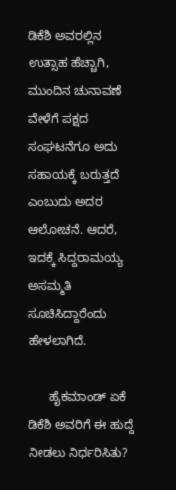ಡಿಕೆಶಿ ಅವರಲ್ಲಿನ ಉತ್ಸಾಹ ಹೆಚ್ಚಾಗಿ, ಮುಂದಿನ ಚುನಾವಣೆ ವೇಳೆಗೆ ಪಕ್ಷದ ಸಂಘಟನೆಗೂ ಅದು ಸಹಾಯಕ್ಕೆ ಬರುತ್ತದೆ ಎಂಬುದು ಅದರ ಆಲೋಚನೆ. ಆದರೆ, ಇದಕ್ಕೆ ಸಿದ್ದರಾಮಯ್ಯ ಅಸಮ್ಮತಿ ಸೂಚಿಸಿದ್ದಾರೆಂದು ಹೇಳಲಾಗಿದೆ.

      ಹೈಕಮಾಂಡ್ ಏಕೆ ಡಿಕೆಶಿ ಅವರಿಗೆ ಈ ಹುದ್ದೆ ನೀಡಲು ನಿರ್ಧರಿಸಿತು?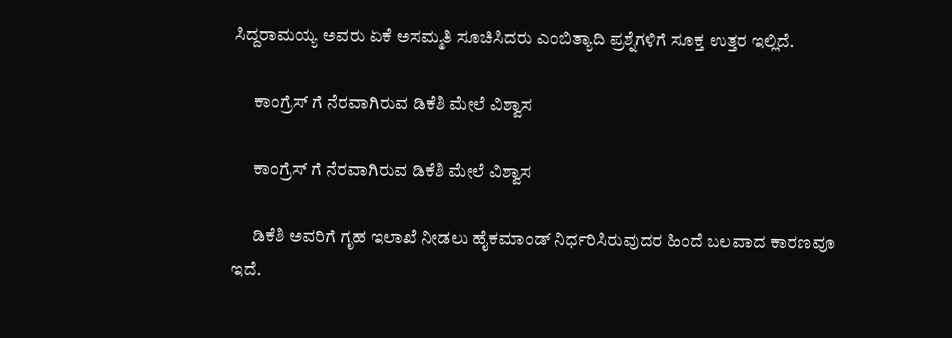ಸಿದ್ದರಾಮಯ್ಯ ಅವರು ಏಕೆ ಅಸಮ್ಮತಿ ಸೂಚಿಸಿದರು ಎಂಬಿತ್ಯಾದಿ ಪ್ರಶ್ನೆಗಳಿಗೆ ಸೂಕ್ತ ಉತ್ತರ ಇಲ್ಲಿದೆ.

      ಕಾಂಗ್ರೆಸ್ ಗೆ ನೆರವಾಗಿರುವ ಡಿಕೆಶಿ ಮೇಲೆ ವಿಶ್ವಾಸ

      ಕಾಂಗ್ರೆಸ್ ಗೆ ನೆರವಾಗಿರುವ ಡಿಕೆಶಿ ಮೇಲೆ ವಿಶ್ವಾಸ

      ಡಿಕೆಶಿ ಅವರಿಗೆ ಗೃಹ ಇಲಾಖೆ ನೀಡಲು ಹೈಕಮಾಂಡ್ ನಿರ್ಧರಿಸಿರುವುದರ ಹಿಂದೆ ಬಲವಾದ ಕಾರಣವೂ ಇದೆ.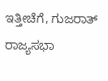ಇತ್ತೀಚೆಗೆ, ಗುಜರಾತ್ ರಾಜ್ಯಸಭಾ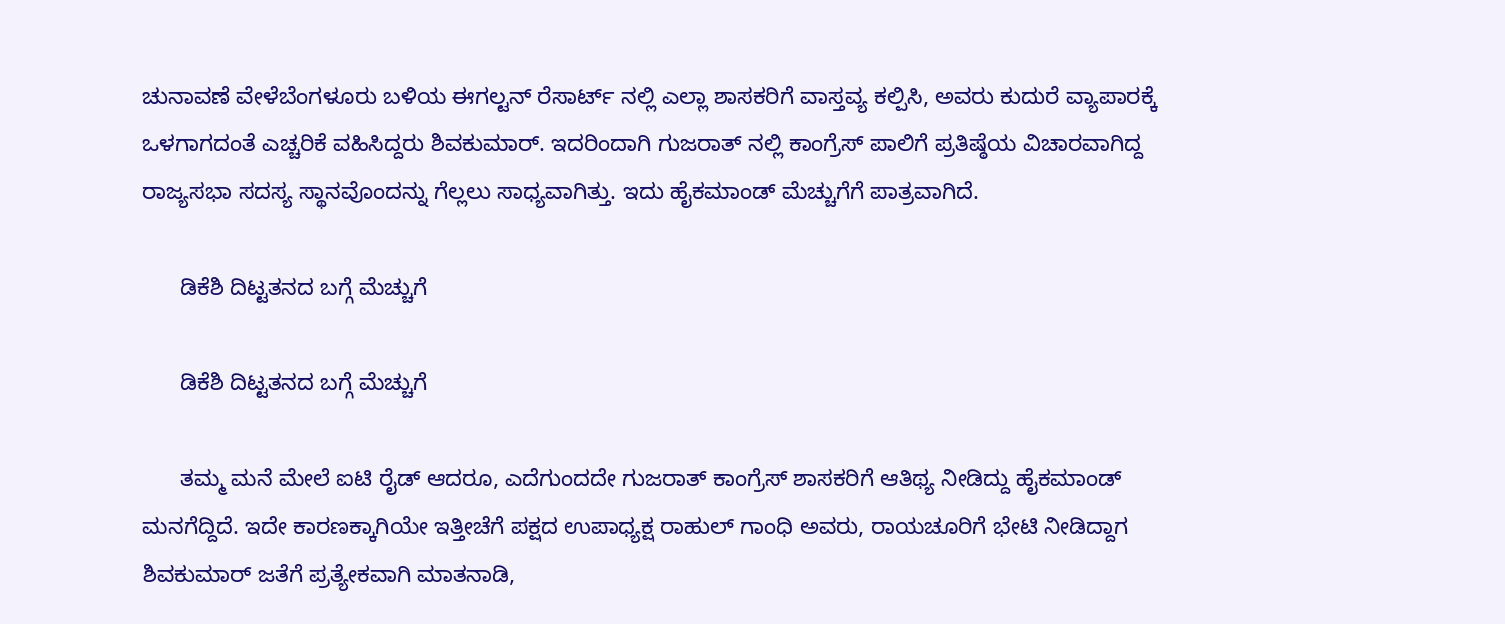ಚುನಾವಣೆ ವೇಳೆಬೆಂಗಳೂರು ಬಳಿಯ ಈಗಲ್ಟನ್ ರೆಸಾರ್ಟ್ ನಲ್ಲಿ ಎಲ್ಲಾ ಶಾಸಕರಿಗೆ ವಾಸ್ತವ್ಯ ಕಲ್ಪಿಸಿ, ಅವರು ಕುದುರೆ ವ್ಯಾಪಾರಕ್ಕೆ ಒಳಗಾಗದಂತೆ ಎಚ್ಚರಿಕೆ ವಹಿಸಿದ್ದರು ಶಿವಕುಮಾರ್. ಇದರಿಂದಾಗಿ ಗುಜರಾತ್ ನಲ್ಲಿ ಕಾಂಗ್ರೆಸ್ ಪಾಲಿಗೆ ಪ್ರತಿಷ್ಠೆಯ ವಿಚಾರವಾಗಿದ್ದ ರಾಜ್ಯಸಭಾ ಸದಸ್ಯ ಸ್ಥಾನವೊಂದನ್ನು ಗೆಲ್ಲಲು ಸಾಧ್ಯವಾಗಿತ್ತು. ಇದು ಹೈಕಮಾಂಡ್ ಮೆಚ್ಚುಗೆಗೆ ಪಾತ್ರವಾಗಿದೆ.

      ಡಿಕೆಶಿ ದಿಟ್ಟತನದ ಬಗ್ಗೆ ಮೆಚ್ಚುಗೆ

      ಡಿಕೆಶಿ ದಿಟ್ಟತನದ ಬಗ್ಗೆ ಮೆಚ್ಚುಗೆ

      ತಮ್ಮ ಮನೆ ಮೇಲೆ ಐಟಿ ರೈಡ್ ಆದರೂ, ಎದೆಗುಂದದೇ ಗುಜರಾತ್ ಕಾಂಗ್ರೆಸ್ ಶಾಸಕರಿಗೆ ಆತಿಥ್ಯ ನೀಡಿದ್ದು ಹೈಕಮಾಂಡ್ ಮನಗೆದ್ದಿದೆ. ಇದೇ ಕಾರಣಕ್ಕಾಗಿಯೇ ಇತ್ತೀಚೆಗೆ ಪಕ್ಷದ ಉಪಾಧ್ಯಕ್ಷ ರಾಹುಲ್ ಗಾಂಧಿ ಅವರು, ರಾಯಚೂರಿಗೆ ಭೇಟಿ ನೀಡಿದ್ದಾಗ ಶಿವಕುಮಾರ್ ಜತೆಗೆ ಪ್ರತ್ಯೇಕವಾಗಿ ಮಾತನಾಡಿ,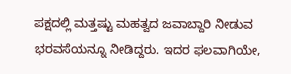ಪಕ್ಷದಲ್ಲಿ ಮತ್ತಷ್ಟು ಮಹತ್ವದ ಜವಾಬ್ದಾರಿ ನೀಡುವ ಭರವಸೆಯನ್ನೂ ನೀಡಿದ್ದರು. ಇದರ ಫಲವಾಗಿಯೇ,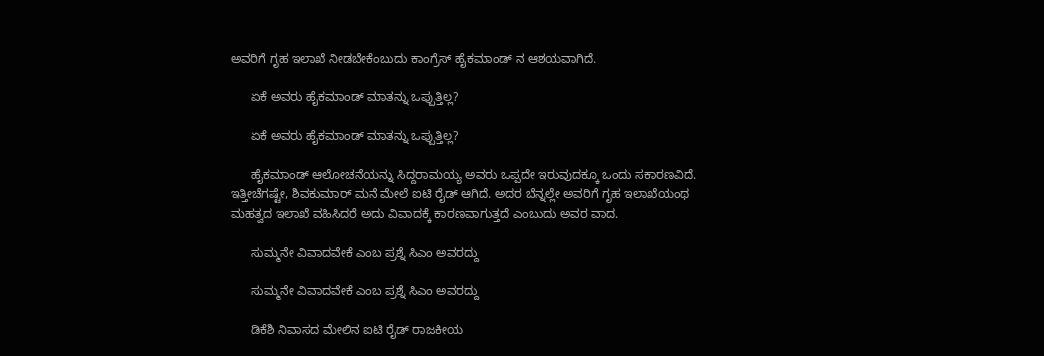ಅವರಿಗೆ ಗೃಹ ಇಲಾಖೆ ನೀಡಬೇಕೆಂಬುದು ಕಾಂಗ್ರೆಸ್ ಹೈಕಮಾಂಡ್ ನ ಆಶಯವಾಗಿದೆ.

      ಏಕೆ ಅವರು ಹೈಕಮಾಂಡ್ ಮಾತನ್ನು ಒಪ್ಪುತ್ತಿಲ್ಲ?

      ಏಕೆ ಅವರು ಹೈಕಮಾಂಡ್ ಮಾತನ್ನು ಒಪ್ಪುತ್ತಿಲ್ಲ?

      ಹೈಕಮಾಂಡ್ ಆಲೋಚನೆಯನ್ನು ಸಿದ್ದರಾಮಯ್ಯ ಅವರು ಒಪ್ಪದೇ ಇರುವುದಕ್ಕೂ ಒಂದು ಸಕಾರಣವಿದೆ. ಇತ್ತೀಚೆಗಷ್ಟೇ, ಶಿವಕುಮಾರ್ ಮನೆ ಮೇಲೆ ಐಟಿ ರೈಡ್ ಆಗಿದೆ. ಅದರ ಬೆನ್ನಲ್ಲೇ ಅವರಿಗೆ ಗೃಹ ಇಲಾಖೆಯಂಥ ಮಹತ್ವದ ಇಲಾಖೆ ವಹಿಸಿದರೆ ಅದು ವಿವಾದಕ್ಕೆ ಕಾರಣವಾಗುತ್ತದೆ ಎಂಬುದು ಅವರ ವಾದ.

      ಸುಮ್ಮನೇ ವಿವಾದವೇಕೆ ಎಂಬ ಪ್ರಶ್ನೆ ಸಿಎಂ ಅವರದ್ದು

      ಸುಮ್ಮನೇ ವಿವಾದವೇಕೆ ಎಂಬ ಪ್ರಶ್ನೆ ಸಿಎಂ ಅವರದ್ದು

      ಡಿಕೆಶಿ ನಿವಾಸದ ಮೇಲಿನ ಐಟಿ ರೈಡ್ ರಾಜಕೀಯ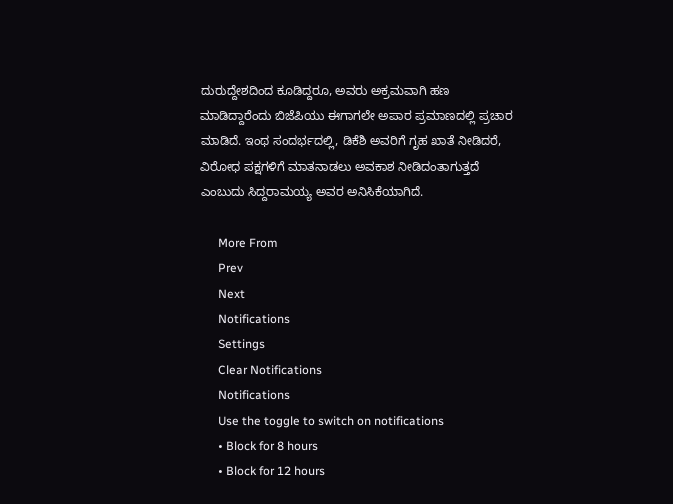ದುರುದ್ದೇಶದಿಂದ ಕೂಡಿದ್ದರೂ, ಅವರು ಅಕ್ರಮವಾಗಿ ಹಣ ಮಾಡಿದ್ದಾರೆಂದು ಬಿಜೆಪಿಯು ಈಗಾಗಲೇ ಅಪಾರ ಪ್ರಮಾಣದಲ್ಲಿ ಪ್ರಚಾರ ಮಾಡಿದೆ. ಇಂಥ ಸಂದರ್ಭದಲ್ಲಿ, ಡಿಕೆಶಿ ಅವರಿಗೆ ಗೃಹ ಖಾತೆ ನೀಡಿದರೆ, ವಿರೋಧ ಪಕ್ಷಗಳಿಗೆ ಮಾತನಾಡಲು ಅವಕಾಶ ನೀಡಿದಂತಾಗುತ್ತದೆ ಎಂಬುದು ಸಿದ್ದರಾಮಯ್ಯ ಅವರ ಅನಿಸಿಕೆಯಾಗಿದೆ.

      More From
      Prev
      Next
      Notifications
      Settings
      Clear Notifications
      Notifications
      Use the toggle to switch on notifications
      • Block for 8 hours
      • Block for 12 hours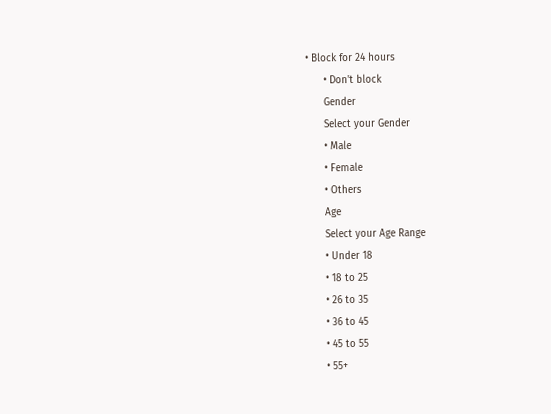• Block for 24 hours
      • Don't block
      Gender
      Select your Gender
      • Male
      • Female
      • Others
      Age
      Select your Age Range
      • Under 18
      • 18 to 25
      • 26 to 35
      • 36 to 45
      • 45 to 55
      • 55+